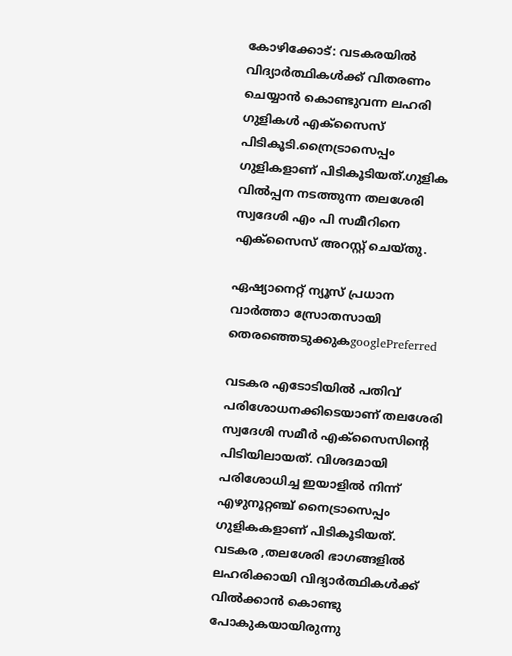കോഴിക്കോട്: വടകരയില്‍ വിദ്യാര്‍ത്ഥികള്‍ക്ക് വിതരണം ചെയ്യാന്‍ കൊണ്ടുവന്ന ലഹരി ഗുളികള്‍ എക്സൈസ് പിടികൂടി.ന്രൈട്രാസെപ്പം ഗുളികളാണ് പിടികൂടിയത്.ഗുളിക വില്‍പ്പന നടത്തുന്ന തലശേരി സ്വദേശി എം പി സമീറിനെ എക്സൈസ് അറസ്റ്റ് ചെയ്തു.

ഏഷ്യാനെറ്റ് ന്യൂസ് പ്രധാന വാർത്താ സ്രോതസായി തെരഞ്ഞെടുക്കുകgooglePreferred

വടകര എടോടിയില്‍ പതിവ് പരിശോധനക്കിടെയാണ് തലശേരി സ്വദേശി സമീര്‍ എക്സൈസിന്‍റെ പിടിയിലായത്. വിശദമായി പരിശോധിച്ച ഇയാളില്‍ നിന്ന് എഴുനൂറ്റഞ്ച് നൈട്രാസെപ്പം ഗുളികകളാണ് പിടികൂടിയത്. വടകര ,തലശേരി ഭാഗങ്ങളില്‍ ലഹരിക്കായി വിദ്യാര്‍ത്ഥികള്‍ക്ക് വില്‍ക്കാന്‍ കൊണ്ടു പോകുകയായിരുന്നു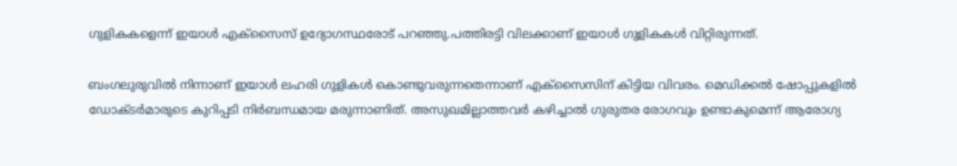ഗുളികകളെന്ന് ഇയാള്‍ എക്സൈസ് ഉദ്യോഗസ്ഥരോട് പറഞ്ഞു.പത്തിരട്ടി വിലക്കാണ് ഇയാള്‍ ഗുളികകള്‍ വിറ്റിരുന്നത്.

ബംഗലുരുവില്‍ നിന്നാണ് ഇയാള്‍ ലഹരി ഗുളികള്‍ കൊണ്ടുവരുന്നതെന്നാണ് എക്സൈസിന് കിട്ടിയ വിവരം. മെഡിക്കല്‍ ഷോപ്പുകളില്‍ ഡോക്ടര്‍മാരുടെ കുറിപ്പടി നിര്‍ബന്ധമായ മരുന്നാണിത്. അസുഖമില്ലാത്തവര്‍ കഴിച്ചാല്‍ ഗുരുതര രോഗവും ഉണ്ടാകുമെന്ന് ആരോഗ്യ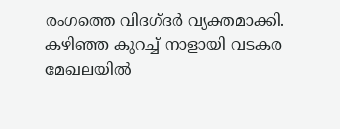രംഗത്തെ വിദഗ്ദര്‍ വ്യക്തമാക്കി. കഴിഞ്ഞ കുറച്ച് നാളായി വടകര മേഖലയില്‍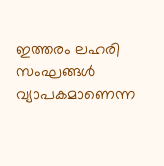ഇത്തരം ലഹരി സംഘങ്ങള്‍ വ്യാപകമാണെന്ന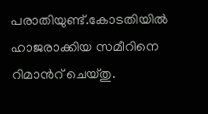പരാതിയുണ്ട്.കോടതിയില്‍ ഹാജരാക്കിയ സമീറിനെ റിമാന്‍റ് ചെയ്തു.